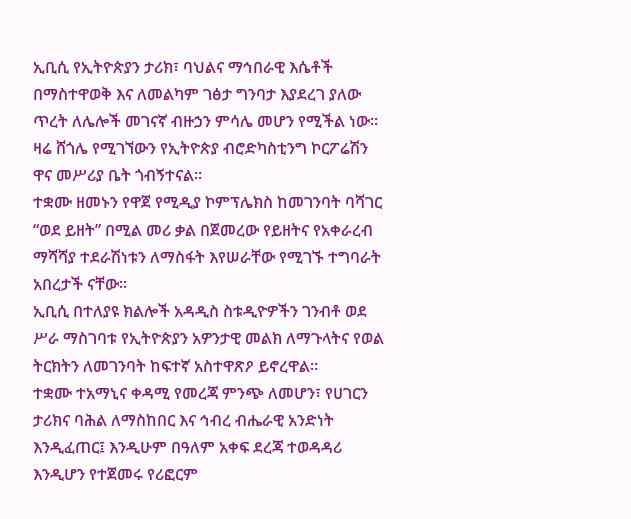ኢቢሲ የኢትዮጵያን ታሪክ፣ ባህልና ማኅበራዊ እሴቶች በማስተዋወቅ እና ለመልካም ገፅታ ግንባታ እያደረገ ያለው ጥረት ለሌሎች መገናኛ ብዙኃን ምሳሌ መሆን የሚችል ነው፡፡ ዛሬ ሸጎሌ የሚገኘውን የኢትዮጵያ ብሮድካስቲንግ ኮርፖሬሽን ዋና መሥሪያ ቤት ጎብኝተናል፡፡
ተቋሙ ዘመኑን የዋጀ የሚዲያ ኮምፕሌክስ ከመገንባት ባሻገር “ወደ ይዘት” በሚል መሪ ቃል በጀመረው የይዘትና የአቀራረብ ማሻሻያ ተደራሽነቱን ለማስፋት እየሠራቸው የሚገኙ ተግባራት አበረታች ናቸው፡፡
ኢቢሲ በተለያዩ ክልሎች አዳዲስ ስቱዲዮዎችን ገንብቶ ወደ ሥራ ማስገባቱ የኢትዮጵያን አዎንታዊ መልክ ለማጉላትና የወል ትርክትን ለመገንባት ከፍተኛ አስተዋጽዖ ይኖረዋል፡፡
ተቋሙ ተአማኒና ቀዳሚ የመረጃ ምንጭ ለመሆን፣ የሀገርን ታሪክና ባሕል ለማስከበር እና ኅብረ ብሔራዊ አንድነት እንዲፈጠር፤ እንዲሁም በዓለም አቀፍ ደረጃ ተወዳዳሪ እንዲሆን የተጀመሩ የሪፎርም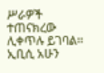ሥራዎች ተጠናክረው ሊቀጥሉ ይገባል፡፡
ኢቢሲ አሁን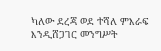ካለው ደረጃ ወደ ተሻለ ምእራፍ እንዲሸጋገር መንግሥት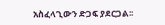አስፈላጊውን ድጋፍ ያደርጋል፡፡